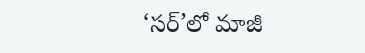‘సర్‌’లో మాజీ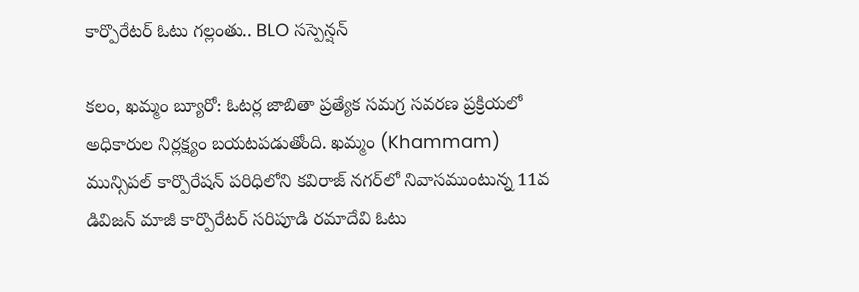కార్పొరేటర్‌ ఓటు గల్లంతు.. BLO సస్పెన్షన్

కలం, ఖమ్మం బ్యూరో: ఓటర్ల జాబితా ప్రత్యేక సమగ్ర సవరణ ప్రక్రియలో అధికారుల నిర్లక్ష్యం బయటపడుతోంది. ఖమ్మం (Khammam) మున్సిపల్ కార్పొరేషన్ పరిధిలోని కవిరాజ్ నగర్‌లో నివాసముంటున్న 11వ డివిజన్ మాజీ కార్పొరేటర్ సరిపూడి రమాదేవి ఓటు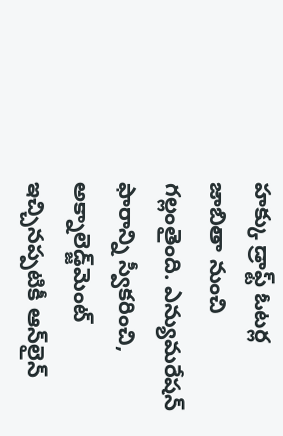హక్కు డ్రాఫ్ట్ ఓటర్ల జాబితా నుంచి గల్లంతైంది. ఎన్యుమరేషన్ ఫారాన్ని స్వీకరించి, అక్నాలెడ్జ్‌మెంట్ ఇచ్చినప్పటికీ ఆన్‌లైన్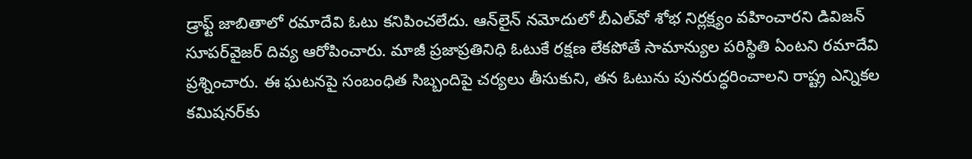డ్రాఫ్ట్ జాబితాలో రమాదేవి ఓటు కనిపించలేదు. ఆన్‌లైన్ నమోదులో బీఎల్‌వో శోభ నిర్లక్ష్యం వహించారని డివిజన్ సూపర్‌వైజర్ దివ్య ఆరోపించారు. మాజీ ప్రజాప్రతినిధి ఓటుకే రక్షణ లేకపోతే సామాన్యుల పరిస్థితి ఏంటని రమాదేవి ప్రశ్నించారు. ఈ ఘటనపై సంబంధిత సిబ్బందిపై చర్యలు తీసుకుని, తన ఓటును పునరుద్ధరించాలని రాష్ట్ర ఎన్నికల కమిషనర్‌కు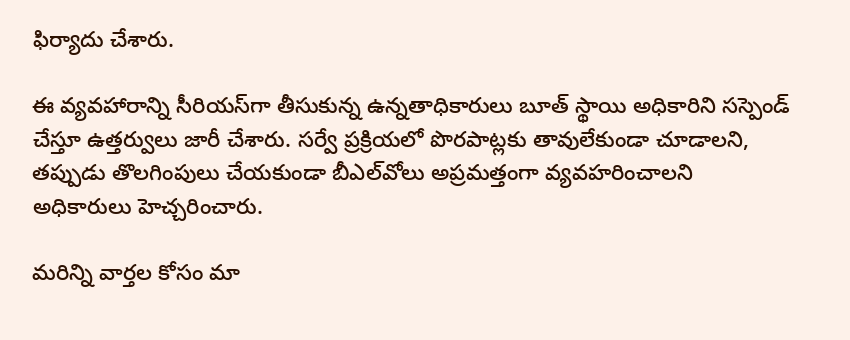ఫిర్యాదు చేశారు.

ఈ వ్యవహారాన్ని సీరియస్‌గా తీసుకున్న ఉన్నతాధికారులు బూత్ స్థాయి అధికారిని సస్పెండ్ చేస్తూ ఉత్తర్వులు జారీ చేశారు. సర్వే ప్రక్రియలో పొరపాట్లకు తావులేకుండా చూడాలని, తప్పుడు తొలగింపులు చేయకుండా బీఎల్‌వోలు అప్రమత్తంగా వ్యవహరించాలని అధికారులు హెచ్చరించారు.

మ‌రిన్ని వార్త‌ల కోసం మా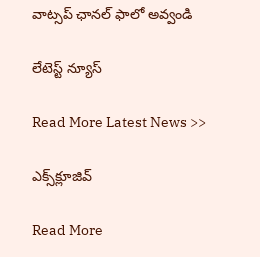వాట్స‌ప్ ఛాన‌ల్ ఫాలో అవ్వండి

లేటెస్ట్ న్యూస్‌

Read More Latest News >>

ఎక్స్‌క్లూజివ్‌

Read More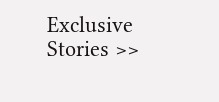Exclusive Stories >>